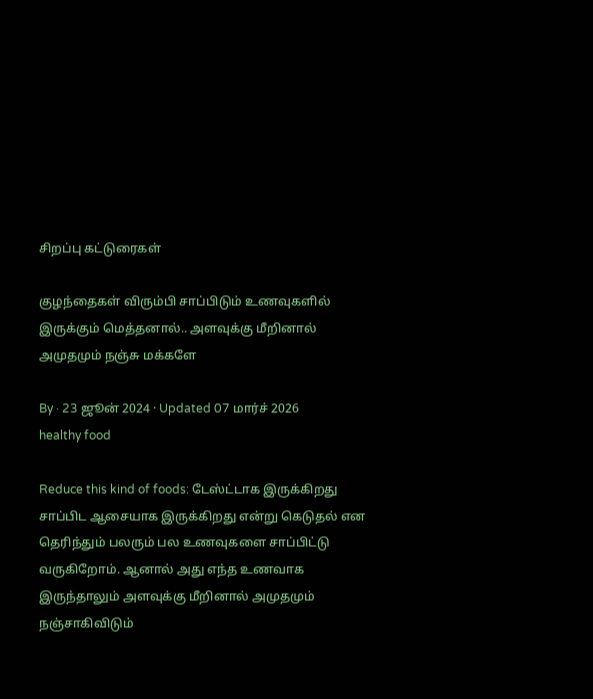சிறப்பு கட்டுரைகள்

குழந்தைகள் விரும்பி சாப்பிடும் உணவுகளில் இருக்கும் மெத்தனால்.. அளவுக்கு மீறினால் அமுதமும் நஞ்சு மக்களே

By · 23 ஜூன் 2024 · Updated 07 மார்ச் 2026
healthy food

Reduce this kind of foods: டேஸ்ட்டாக இருக்கிறது சாப்பிட ஆசையாக இருக்கிறது என்று கெடுதல் என தெரிந்தும் பலரும் பல உணவுகளை சாப்பிட்டு வருகிறோம். ஆனால் அது எந்த உணவாக இருந்தாலும் அளவுக்கு மீறினால் அமுதமும் நஞ்சாகிவிடும்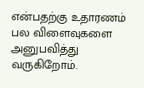என்பதற்கு உதாரணம் பல விளைவுகளை அனுபவித்து வருகிறோம்.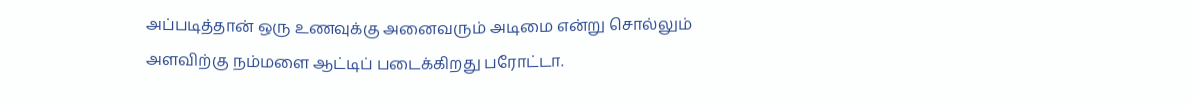அப்படித்தான் ஒரு உணவுக்கு அனைவரும் அடிமை என்று சொல்லும் அளவிற்கு நம்மளை ஆட்டிப் படைக்கிறது பரோட்டா.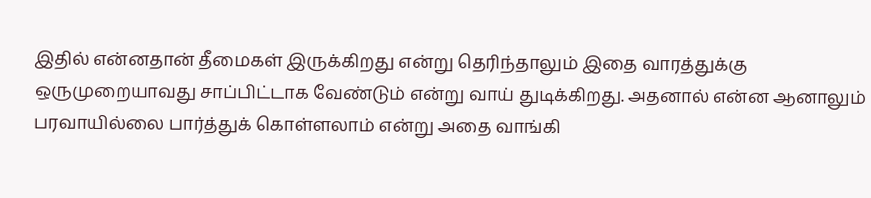இதில் என்னதான் தீமைகள் இருக்கிறது என்று தெரிந்தாலும் இதை வாரத்துக்கு ஒருமுறையாவது சாப்பிட்டாக வேண்டும் என்று வாய் துடிக்கிறது. அதனால் என்ன ஆனாலும் பரவாயில்லை பார்த்துக் கொள்ளலாம் என்று அதை வாங்கி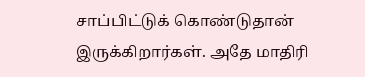சாப்பிட்டுக் கொண்டுதான் இருக்கிறார்கள். அதே மாதிரி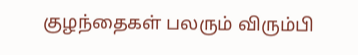குழந்தைகள் பலரும் விரும்பி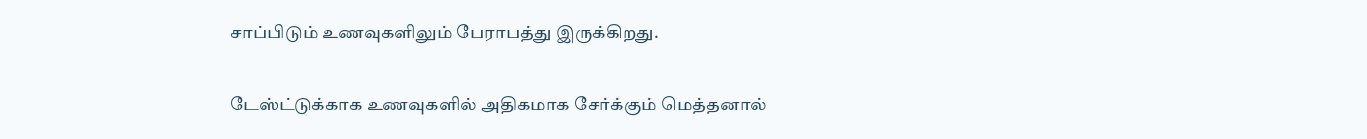சாப்பிடும் உணவுகளிலும் பேராபத்து இருக்கிறது.

டேஸ்ட்டுக்காக உணவுகளில் அதிகமாக சேர்க்கும் மெத்தனால்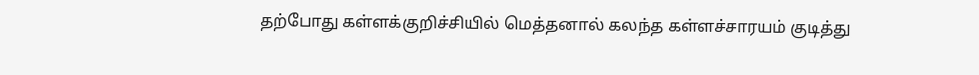தற்போது கள்ளக்குறிச்சியில் மெத்தனால் கலந்த கள்ளச்சாரயம் குடித்து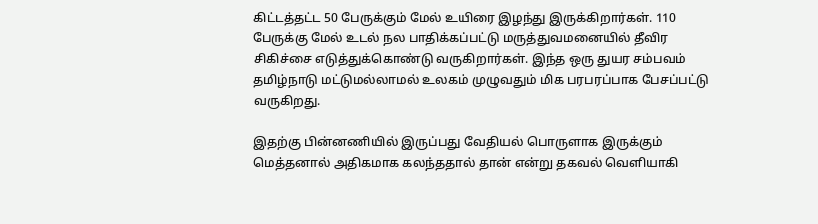கிட்டத்தட்ட 50 பேருக்கும் மேல் உயிரை இழந்து இருக்கிறார்கள். 110 பேருக்கு மேல் உடல் நல பாதிக்கப்பட்டு மருத்துவமனையில் தீவிர சிகிச்சை எடுத்துக்கொண்டு வருகிறார்கள். இந்த ஒரு துயர சம்பவம் தமிழ்நாடு மட்டுமல்லாமல் உலகம் முழுவதும் மிக பரபரப்பாக பேசப்பட்டு வருகிறது.

இதற்கு பின்னணியில் இருப்பது வேதியல் பொருளாக இருக்கும் மெத்தனால் அதிகமாக கலந்ததால் தான் என்று தகவல் வெளியாகி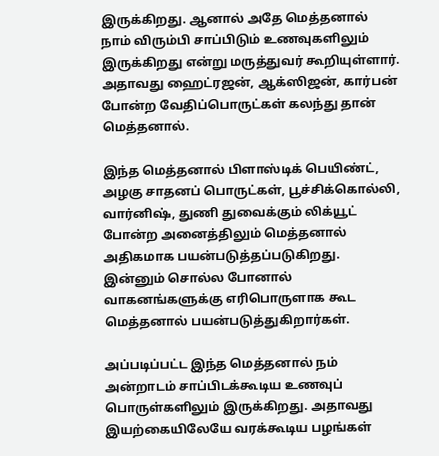இருக்கிறது. ஆனால் அதே மெத்தனால் நாம் விரும்பி சாப்பிடும் உணவுகளிலும் இருக்கிறது என்று மருத்துவர் கூறியுள்ளார். அதாவது ஹைட்ரஜன், ஆக்ஸிஜன், கார்பன் போன்ற வேதிப்பொருட்கள் கலந்து தான் மெத்தனால்.

இந்த மெத்தனால் பிளாஸ்டிக் பெயிண்ட், அழகு சாதனப் பொருட்கள், பூச்சிக்கொல்லி, வார்னிஷ், துணி துவைக்கும் லிக்யூட் போன்ற அனைத்திலும் மெத்தனால் அதிகமாக பயன்படுத்தப்படுகிறது. இன்னும் சொல்ல போனால் வாகனங்களுக்கு எரிபொருளாக கூட மெத்தனால் பயன்படுத்துகிறார்கள்.

அப்படிப்பட்ட இந்த மெத்தனால் நம் அன்றாடம் சாப்பிடக்கூடிய உணவுப் பொருள்களிலும் இருக்கிறது. அதாவது இயற்கையிலேயே வரக்கூடிய பழங்கள்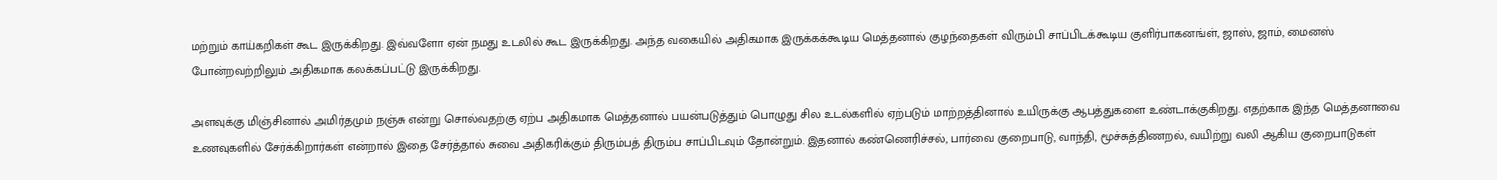மற்றும் காய்கறிகள் கூட இருக்கிறது. இவ்வளோ ஏன் நமது உடலில் கூட இருக்கிறது. அந்த வகையில் அதிகமாக இருக்கக்கூடிய மெத்தனால் குழந்தைகள் விரும்பி சாப்பிடக்கூடிய குளிர்பாகனங்ள், ஜாஸ், ஜாம், மைனஸ் போன்றவற்றிலும் அதிகமாக கலக்கப்பட்டு இருக்கிறது.

அளவுக்கு மிஞ்சினால் அமிர்தமும் நஞ்சு என்று சொல்வதற்கு ஏற்ப அதிகமாக மெத்தனால் பயன்படுத்தும் பொழுது சில உடல்களில் ஏற்படும் மாற்றத்தினால் உயிருக்கு ஆபத்துகளை உண்டாக்குகிறது. எதற்காக இந்த மெத்தனாவை உணவுகளில் சேர்க்கிறார்கள் என்றால் இதை சேர்த்தால் சுவை அதிகரிக்கும் திரும்பத் திரும்ப சாப்பிடவும் தோன்றும். இதனால் கண்ணெரிச்சல், பார்வை குறைபாடு, வாந்தி, மூச்சுத்திணறல், வயிற்று வலி ஆகிய குறைபாடுகள்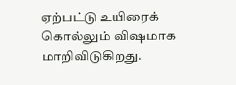ஏற்பட்டு உயிரைக் கொல்லும் விஷமாக மாறிவிடுகிறது.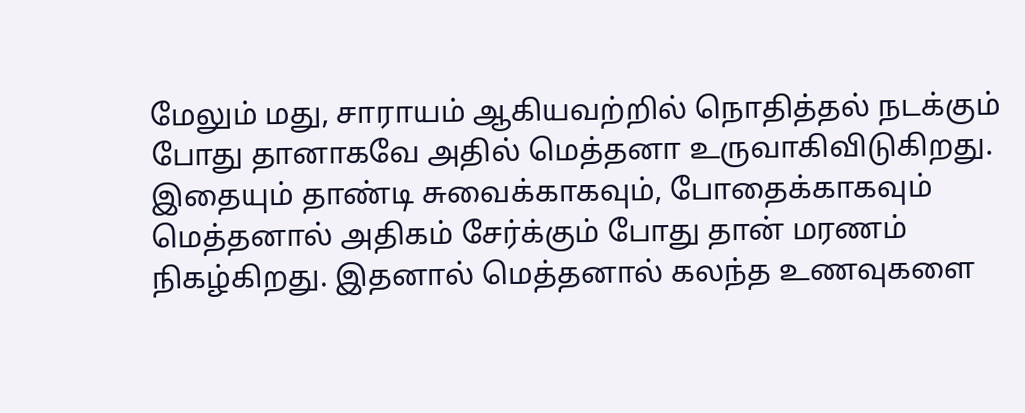மேலும் மது, சாராயம் ஆகியவற்றில் நொதித்தல் நடக்கும் போது தானாகவே அதில் மெத்தனா உருவாகிவிடுகிறது. இதையும் தாண்டி சுவைக்காகவும், போதைக்காகவும் மெத்தனால் அதிகம் சேர்க்கும் போது தான் மரணம் நிகழ்கிறது. இதனால் மெத்தனால் கலந்த உணவுகளை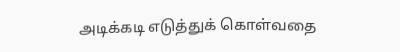அடிக்கடி எடுத்துக் கொள்வதை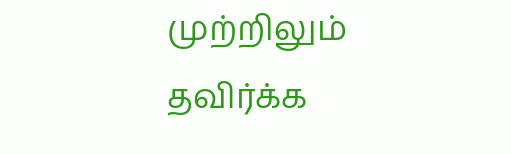முற்றிலும் தவிர்க்க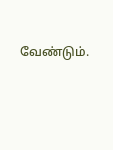வேண்டும்.